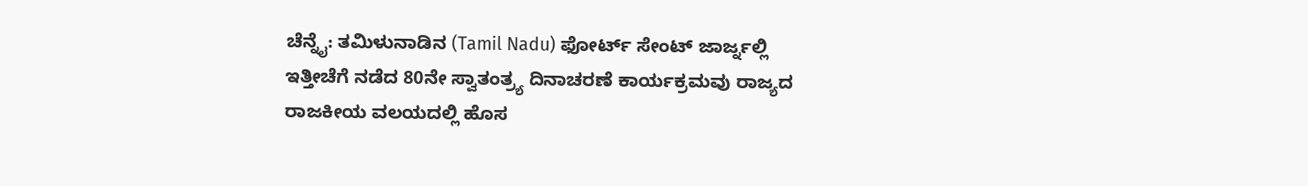ಚೆನ್ನೈ: ತಮಿಳುನಾಡಿನ (Tamil Nadu) ಫೋರ್ಟ್ ಸೇಂಟ್ ಜಾರ್ಜ್ನಲ್ಲಿ ಇತ್ತೀಚೆಗೆ ನಡೆದ 80ನೇ ಸ್ವಾತಂತ್ರ್ಯ ದಿನಾಚರಣೆ ಕಾರ್ಯಕ್ರಮವು ರಾಜ್ಯದ ರಾಜಕೀಯ ವಲಯದಲ್ಲಿ ಹೊಸ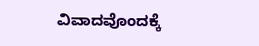ವಿವಾದವೊಂದಕ್ಕೆ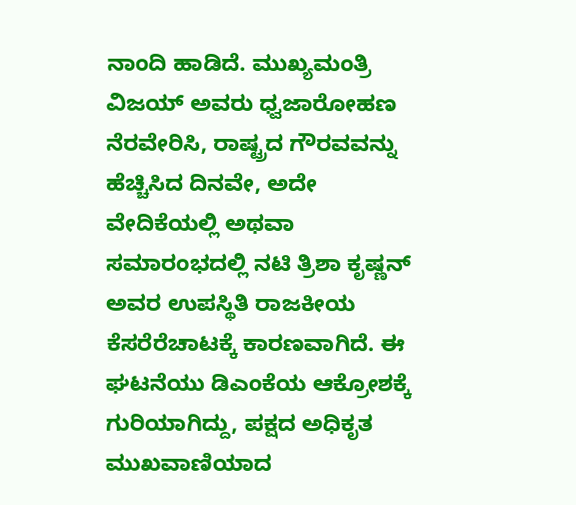ನಾಂದಿ ಹಾಡಿದೆ. ಮುಖ್ಯಮಂತ್ರಿ ವಿಜಯ್ ಅವರು ಧ್ವಜಾರೋಹಣ ನೆರವೇರಿಸಿ, ರಾಷ್ಟ್ರದ ಗೌರವವನ್ನು ಹೆಚ್ಚಿಸಿದ ದಿನವೇ, ಅದೇ ವೇದಿಕೆಯಲ್ಲಿ ಅಥವಾ ಸಮಾರಂಭದಲ್ಲಿ ನಟಿ ತ್ರಿಶಾ ಕೃಷ್ಣನ್ ಅವರ ಉಪಸ್ಥಿತಿ ರಾಜಕೀಯ ಕೆಸರೆರೆಚಾಟಕ್ಕೆ ಕಾರಣವಾಗಿದೆ. ಈ ಘಟನೆಯು ಡಿಎಂಕೆಯ ಆಕ್ರೋಶಕ್ಕೆ ಗುರಿಯಾಗಿದ್ದು, ಪಕ್ಷದ ಅಧಿಕೃತ ಮುಖವಾಣಿಯಾದ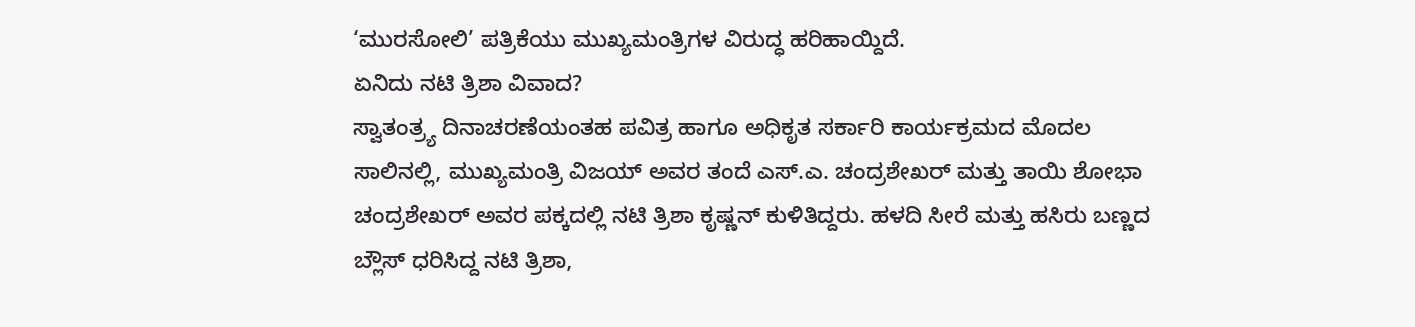‘ಮುರಸೋಲಿ’ ಪತ್ರಿಕೆಯು ಮುಖ್ಯಮಂತ್ರಿಗಳ ವಿರುದ್ಧ ಹರಿಹಾಯ್ದಿದೆ.
ಏನಿದು ನಟಿ ತ್ರಿಶಾ ವಿವಾದ?
ಸ್ವಾತಂತ್ರ್ಯ ದಿನಾಚರಣೆಯಂತಹ ಪವಿತ್ರ ಹಾಗೂ ಅಧಿಕೃತ ಸರ್ಕಾರಿ ಕಾರ್ಯಕ್ರಮದ ಮೊದಲ ಸಾಲಿನಲ್ಲಿ, ಮುಖ್ಯಮಂತ್ರಿ ವಿಜಯ್ ಅವರ ತಂದೆ ಎಸ್.ಎ. ಚಂದ್ರಶೇಖರ್ ಮತ್ತು ತಾಯಿ ಶೋಭಾ ಚಂದ್ರಶೇಖರ್ ಅವರ ಪಕ್ಕದಲ್ಲಿ ನಟಿ ತ್ರಿಶಾ ಕೃಷ್ಣನ್ ಕುಳಿತಿದ್ದರು. ಹಳದಿ ಸೀರೆ ಮತ್ತು ಹಸಿರು ಬಣ್ಣದ ಬ್ಲೌಸ್ ಧರಿಸಿದ್ದ ನಟಿ ತ್ರಿಶಾ,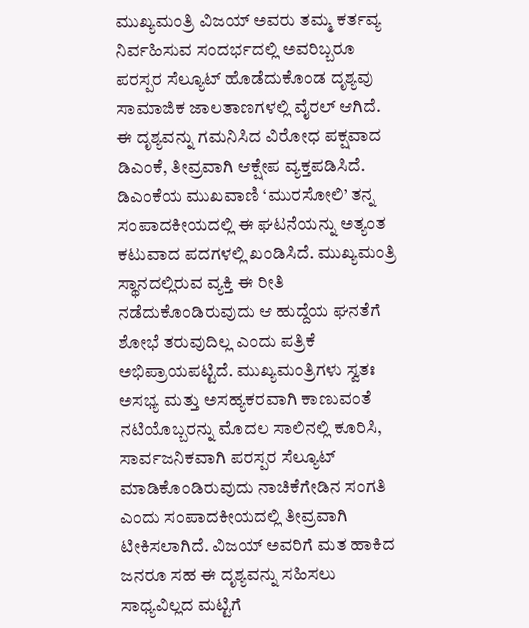ಮುಖ್ಯಮಂತ್ರಿ ವಿಜಯ್ ಅವರು ತಮ್ಮ ಕರ್ತವ್ಯ ನಿರ್ವಹಿಸುವ ಸಂದರ್ಭದಲ್ಲಿ ಅವರಿಬ್ಬರೂ ಪರಸ್ಪರ ಸೆಲ್ಯೂಟ್ ಹೊಡೆದುಕೊಂಡ ದೃಶ್ಯವು ಸಾಮಾಜಿಕ ಜಾಲತಾಣಗಳಲ್ಲಿ ವೈರಲ್ ಆಗಿದೆ. ಈ ದೃಶ್ಯವನ್ನು ಗಮನಿಸಿದ ವಿರೋಧ ಪಕ್ಷವಾದ ಡಿಎಂಕೆ, ತೀವ್ರವಾಗಿ ಆಕ್ಷೇಪ ವ್ಯಕ್ತಪಡಿಸಿದೆ.
ಡಿಎಂಕೆಯ ಮುಖವಾಣಿ ‘ಮುರಸೋಲಿ’ ತನ್ನ ಸಂಪಾದಕೀಯದಲ್ಲಿ ಈ ಘಟನೆಯನ್ನು ಅತ್ಯಂತ ಕಟುವಾದ ಪದಗಳಲ್ಲಿ ಖಂಡಿಸಿದೆ. ಮುಖ್ಯಮಂತ್ರಿ ಸ್ಥಾನದಲ್ಲಿರುವ ವ್ಯಕ್ತಿ ಈ ರೀತಿ ನಡೆದುಕೊಂಡಿರುವುದು ಆ ಹುದ್ದೆಯ ಘನತೆಗೆ ಶೋಭೆ ತರುವುದಿಲ್ಲ ಎಂದು ಪತ್ರಿಕೆ ಅಭಿಪ್ರಾಯಪಟ್ಟಿದೆ. ಮುಖ್ಯಮಂತ್ರಿಗಳು ಸ್ವತಃ ಅಸಭ್ಯ ಮತ್ತು ಅಸಹ್ಯಕರವಾಗಿ ಕಾಣುವಂತೆ ನಟಿಯೊಬ್ಬರನ್ನು ಮೊದಲ ಸಾಲಿನಲ್ಲಿ ಕೂರಿಸಿ, ಸಾರ್ವಜನಿಕವಾಗಿ ಪರಸ್ಪರ ಸೆಲ್ಯೂಟ್ ಮಾಡಿಕೊಂಡಿರುವುದು ನಾಚಿಕೆಗೇಡಿನ ಸಂಗತಿ ಎಂದು ಸಂಪಾದಕೀಯದಲ್ಲಿ ತೀವ್ರವಾಗಿ ಟೀಕಿಸಲಾಗಿದೆ. ವಿಜಯ್ ಅವರಿಗೆ ಮತ ಹಾಕಿದ ಜನರೂ ಸಹ ಈ ದೃಶ್ಯವನ್ನು ಸಹಿಸಲು ಸಾಧ್ಯವಿಲ್ಲದ ಮಟ್ಟಿಗೆ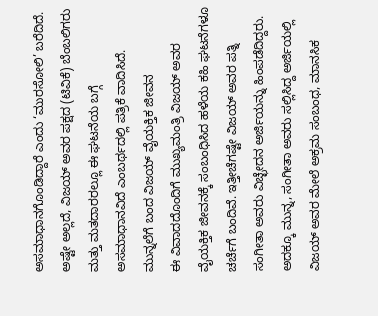ಅಸಮಾಧಾನಗೊಂಡಿದ್ದಾರೆ ಎಂದು ‘ಮುರಸೋಲಿ’ ಬರೆದಿದೆ. ಅಷ್ಟೇ ಅಲ್ಲದೆ, ವಿಜಯ್ ಅವರ ಪಕ್ಷದ (ಟಿವಿಕೆ) ಬೆಂಬಲಿಗರು ಮತ್ತು ಮತದಾರರಲ್ಲೂ ಈ ಘಟನೆಯ ಬಗ್ಗೆ ಅಸಮಾಧಾನವಿದೆ ಎಂಬರ್ಥದಲ್ಲಿ ಪತ್ರಿಕೆ ವಾದಿಸಿದೆ.
ಮುನ್ನಲೆಗೆ ಬಂದ ವಿಜಯ್ ವೈಯಕ್ತಿಕ ಜೀವನ
ಈ ವಿವಾದದೊಂದಿಗೆ ಮುಖ್ಯಮಂತ್ರಿ ವಿಜಯ್ ಅವರ ವೈಯಕ್ತಿಕ ಜೀವನಕ್ಕೆ ಸಂಬಂಧಿಸಿದ ಹಳೆಯ ಕಹಿ ಘಟನೆಗಳೂ ಚರ್ಚೆಗೆ ಬಂದಿವೆ. ಇತ್ತೀಚೆಗಷ್ಟೇ ವಿಜಯ್ ಅವರ ಪತ್ನಿ ಸಂಗೀತಾ ಅವರು ವಿಚ್ಛೇದನ ಅರ್ಜಿಯನ್ನು ಹಿಂಪಡೆದಿದ್ದರು. ಅದಕ್ಕೂ ಮುನ್ನ, ಸಂಗೀತಾ ಅವರು ಸಲ್ಲಿಸಿದ್ದ ಅರ್ಜಿಯಲ್ಲಿ ವಿಜಯ್ ಅವರ ಮೇಲೆ ಅಕ್ರಮ ಸಂಬಂಧ, ಮಾನಸಿಕ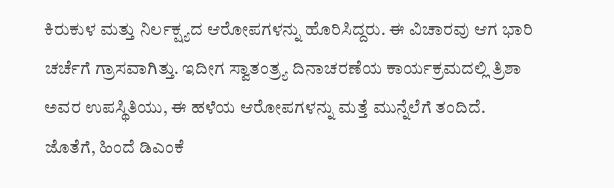ಕಿರುಕುಳ ಮತ್ತು ನಿರ್ಲಕ್ಷ್ಯದ ಆರೋಪಗಳನ್ನು ಹೊರಿಸಿದ್ದರು. ಈ ವಿಚಾರವು ಆಗ ಭಾರಿ ಚರ್ಚೆಗೆ ಗ್ರಾಸವಾಗಿತ್ತು. ಇದೀಗ ಸ್ವಾತಂತ್ರ್ಯ ದಿನಾಚರಣೆಯ ಕಾರ್ಯಕ್ರಮದಲ್ಲಿ ತ್ರಿಶಾ ಅವರ ಉಪಸ್ಥಿತಿಯು, ಈ ಹಳೆಯ ಆರೋಪಗಳನ್ನು ಮತ್ತೆ ಮುನ್ನೆಲೆಗೆ ತಂದಿದೆ. ಜೊತೆಗೆ, ಹಿಂದೆ ಡಿಎಂಕೆ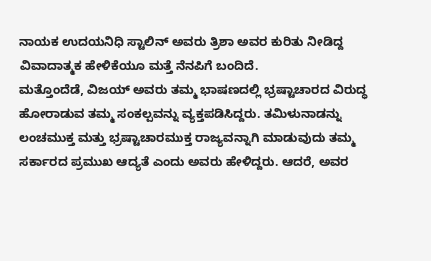ನಾಯಕ ಉದಯನಿಧಿ ಸ್ಟಾಲಿನ್ ಅವರು ತ್ರಿಶಾ ಅವರ ಕುರಿತು ನೀಡಿದ್ದ ವಿವಾದಾತ್ಮಕ ಹೇಳಿಕೆಯೂ ಮತ್ತೆ ನೆನಪಿಗೆ ಬಂದಿದೆ.
ಮತ್ತೊಂದೆಡೆ, ವಿಜಯ್ ಅವರು ತಮ್ಮ ಭಾಷಣದಲ್ಲಿ ಭ್ರಷ್ಟಾಚಾರದ ವಿರುದ್ಧ ಹೋರಾಡುವ ತಮ್ಮ ಸಂಕಲ್ಪವನ್ನು ವ್ಯಕ್ತಪಡಿಸಿದ್ದರು. ತಮಿಳುನಾಡನ್ನು ಲಂಚಮುಕ್ತ ಮತ್ತು ಭ್ರಷ್ಟಾಚಾರಮುಕ್ತ ರಾಜ್ಯವನ್ನಾಗಿ ಮಾಡುವುದು ತಮ್ಮ ಸರ್ಕಾರದ ಪ್ರಮುಖ ಆದ್ಯತೆ ಎಂದು ಅವರು ಹೇಳಿದ್ದರು. ಆದರೆ, ಅವರ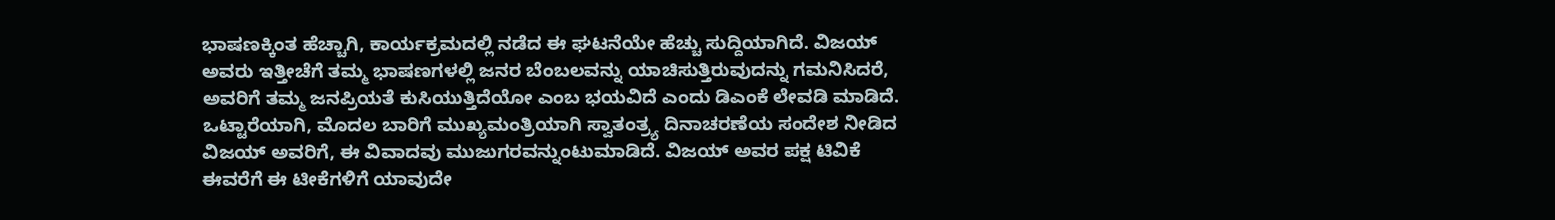ಭಾಷಣಕ್ಕಿಂತ ಹೆಚ್ಚಾಗಿ, ಕಾರ್ಯಕ್ರಮದಲ್ಲಿ ನಡೆದ ಈ ಘಟನೆಯೇ ಹೆಚ್ಚು ಸುದ್ದಿಯಾಗಿದೆ. ವಿಜಯ್ ಅವರು ಇತ್ತೀಚೆಗೆ ತಮ್ಮ ಭಾಷಣಗಳಲ್ಲಿ ಜನರ ಬೆಂಬಲವನ್ನು ಯಾಚಿಸುತ್ತಿರುವುದನ್ನು ಗಮನಿಸಿದರೆ, ಅವರಿಗೆ ತಮ್ಮ ಜನಪ್ರಿಯತೆ ಕುಸಿಯುತ್ತಿದೆಯೋ ಎಂಬ ಭಯವಿದೆ ಎಂದು ಡಿಎಂಕೆ ಲೇವಡಿ ಮಾಡಿದೆ.
ಒಟ್ಟಾರೆಯಾಗಿ, ಮೊದಲ ಬಾರಿಗೆ ಮುಖ್ಯಮಂತ್ರಿಯಾಗಿ ಸ್ವಾತಂತ್ರ್ಯ ದಿನಾಚರಣೆಯ ಸಂದೇಶ ನೀಡಿದ ವಿಜಯ್ ಅವರಿಗೆ, ಈ ವಿವಾದವು ಮುಜುಗರವನ್ನುಂಟುಮಾಡಿದೆ. ವಿಜಯ್ ಅವರ ಪಕ್ಷ ಟಿವಿಕೆ ಈವರೆಗೆ ಈ ಟೀಕೆಗಳಿಗೆ ಯಾವುದೇ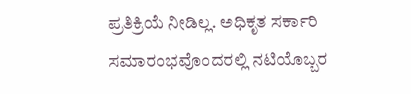ಪ್ರತಿಕ್ರಿಯೆ ನೀಡಿಲ್ಲ. ಅಧಿಕೃತ ಸರ್ಕಾರಿ ಸಮಾರಂಭವೊಂದರಲ್ಲಿ ನಟಿಯೊಬ್ಬರ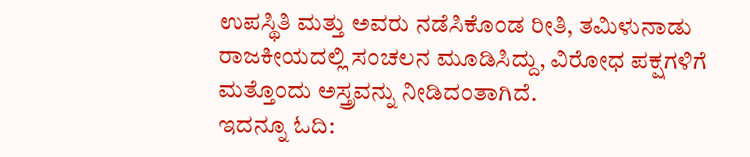ಉಪಸ್ಥಿತಿ ಮತ್ತು ಅವರು ನಡೆಸಿಕೊಂಡ ರೀತಿ, ತಮಿಳುನಾಡು ರಾಜಕೀಯದಲ್ಲಿ ಸಂಚಲನ ಮೂಡಿಸಿದ್ದು, ವಿರೋಧ ಪಕ್ಷಗಳಿಗೆ ಮತ್ತೊಂದು ಅಸ್ತ್ರವನ್ನು ನೀಡಿದಂತಾಗಿದೆ.
ಇದನ್ನೂ ಓದಿ: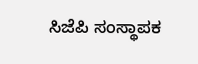ಸಿಜೆಪಿ ಸಂಸ್ಥಾಪಕ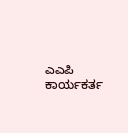ಎಎಪಿ ಕಾರ್ಯಕರ್ತ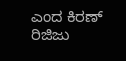ಎಂದ ಕಿರಣ್ ರಿಜಿಜು